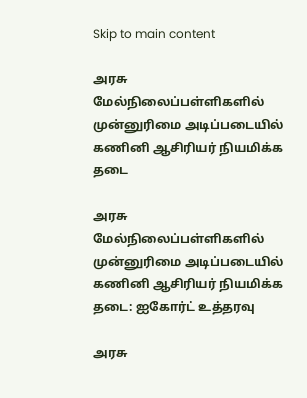Skip to main content

அரசு மேல்நிலைப்பள்ளிகளில் முன்னுரிமை அடிப்படையில் கணினி ஆசிரியர் நியமிக்க தடை

அரசு மேல்நிலைப்பள்ளிகளில் முன்னுரிமை அடிப்படையில் கணினி ஆசிரியர் நியமிக்க தடை: ஐகோர்ட் உத்தரவு

அரசு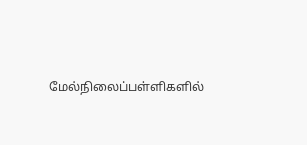மேல்நிலைப்பள்ளிகளில்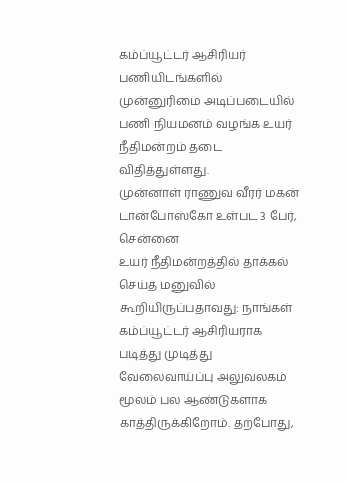கம்ப்யூட்டர் ஆசிரியர் பணியிடங்களில் முன்னுரிமை அடிப்படையில் பணி நியமனம் வழங்க உயர் நீதிமன்றம் தடை விதித்துள்ளது.
முன்னாள் ராணுவ வீரர் மகன் டான்போஸ்கோ உள்பட 3 பேர், சென்னை
உயர் நீதிமன்றத்தில் தாக்கல் செய்த மனுவில் கூறியிருப்பதாவது: நாங்கள் கம்ப்யூட்டர் ஆசிரியராக படித்து முடித்து வேலைவாய்ப்பு அலுவலகம் மூலம் பல ஆண்டுகளாக காத்திருக்கிறோம். தற்போது,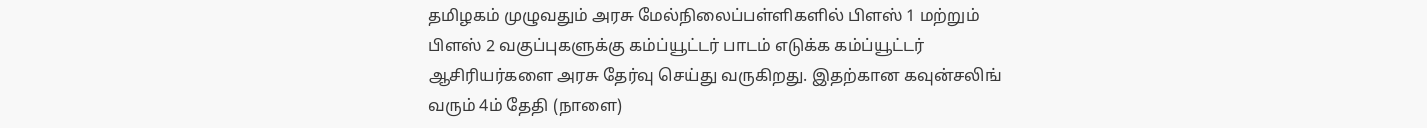தமிழகம் முழுவதும் அரசு மேல்நிலைப்பள்ளிகளில் பிளஸ் 1 மற்றும் பிளஸ் 2 வகுப்புகளுக்கு கம்ப்யூட்டர் பாடம் எடுக்க கம்ப்யூட்டர் ஆசிரியர்களை அரசு தேர்வு செய்து வருகிறது. இதற்கான கவுன்சலிங் வரும் 4ம் தேதி (நாளை)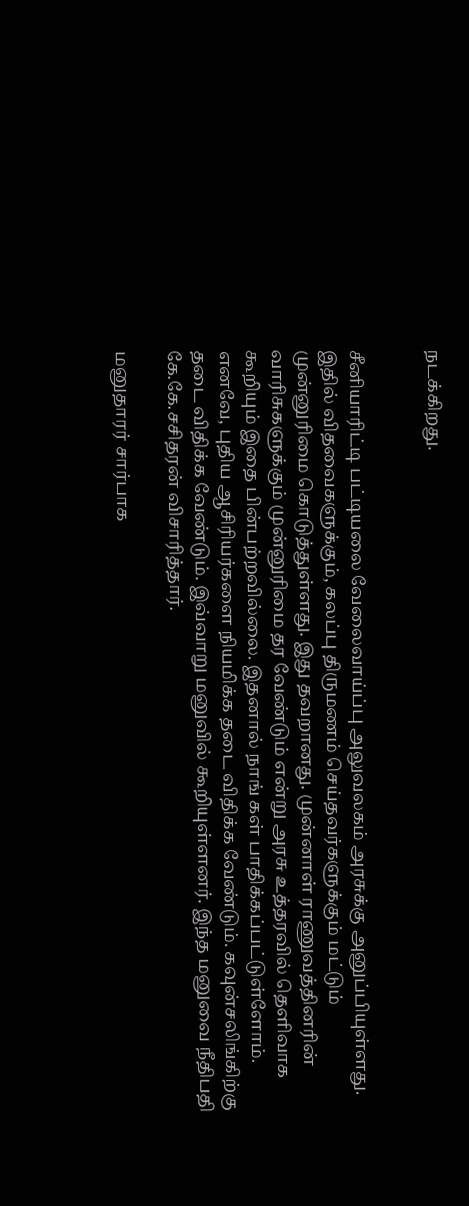நடக்கிறது.


சீனியாரிட்டி பட்டியலை வேலைவாய்ப்பு அலுவலகம் அரசுக்கு அனுப்பியுள்ளது. இதில் விதவைகளுக்கும், கலப்பு திருமணம் செய்தவர்களுக்கும் மட்டும் முன்னுரிமை கொடுத்துள்ளது. இது தவறானது. முன்னாள் ராணுவத்தினரின் வாரிசுகளுக்கும் முன்னுரிமை தர வேண்டும் என்று அரசு உத்தரவில் தெளிவாக கூறியும் இதை பின்பற்றவில்லை. இதனால் நாங் கள் பாதிக்கப்பட்டுள்ளோம். எனவே, புதிய ஆசிரியர்களை நியமிக்க தடை விதிக்க வேண்டும். கவுன்சலிங்கிற்கு தடை விதிக்க வேண்டும். இவ்வாறு மனுவில் கூறியுள்ளனர். இந்த மனுவை நீதிபதி கே.கே.சசிதரன் விசாரித்தார்.

மனுதாரர் சார்பாக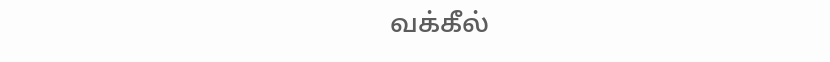வக்கீல்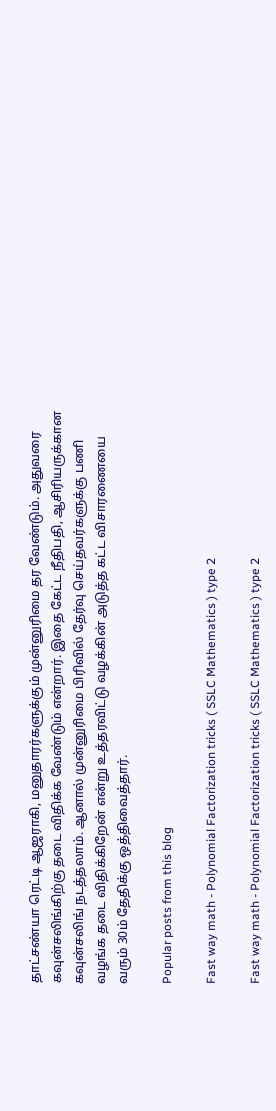தாட்சண்யா ரெட்டி ஆஜராகி, மனுதாரர்களுக்கும் முன்னுரிமை தர வேண்டும். அதுவரை கவுன்சலிங்கிற்கு தடை விதிக்க வேண்டும் என்றார். இதை கேட்ட நீதிபதி, ஆசிரியருக்கான கவுன்சலிங் நடத்தலாம். ஆனால் முன்னுரிமை பிரிவில் தேர்வு செய்தவர்களுக்கு பணி வழங்க தடை விதிக்கிறேன் என்று உத்தரவிட்டு வழக்கின் அடுத்த கட்ட விசாரணையை வரும் 30ம் தேதிக்கு ஒத்திவைத்தார்.

Popular posts from this blog

Fast way math - Polynomial Factorization tricks ( SSLC Mathematics ) type 2

Fast way math - Polynomial Factorization tricks ( SSLC Mathematics ) type 2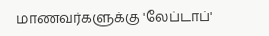மாணவர்களுக்கு 'லேப்டாப்'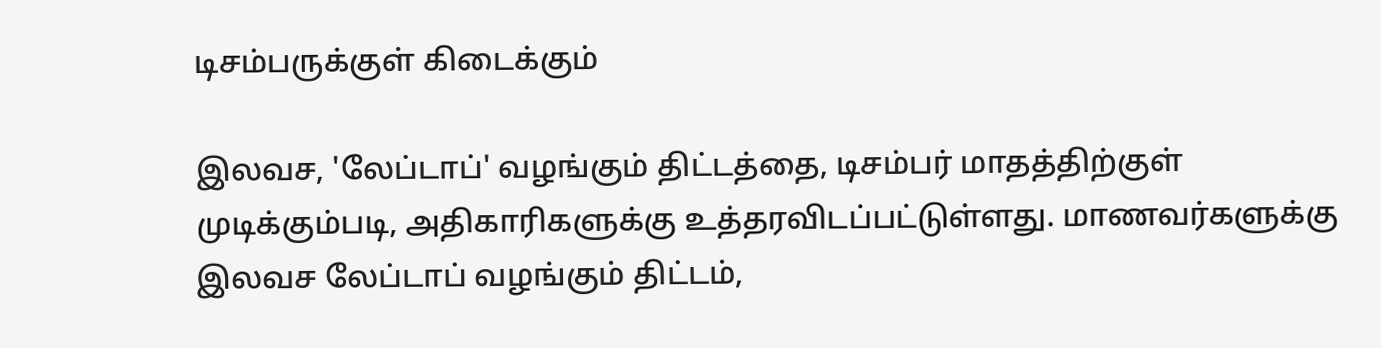டிசம்பருக்குள் கிடைக்கும்

இலவச, 'லேப்டாப்' வழங்கும் திட்டத்தை, டிசம்பர் மாதத்திற்குள் முடிக்கும்படி, அதிகாரிகளுக்கு உத்தரவிடப்பட்டுள்ளது. மாணவர்களுக்கு இலவச லேப்டாப் வழங்கும் திட்டம்,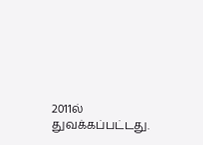2011ல் துவக்கப்பட்டது.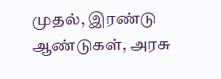முதல், இரண்டு ஆண்டுகள், அரசு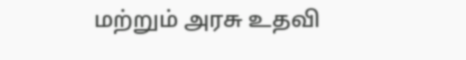மற்றும் அரசு உதவி